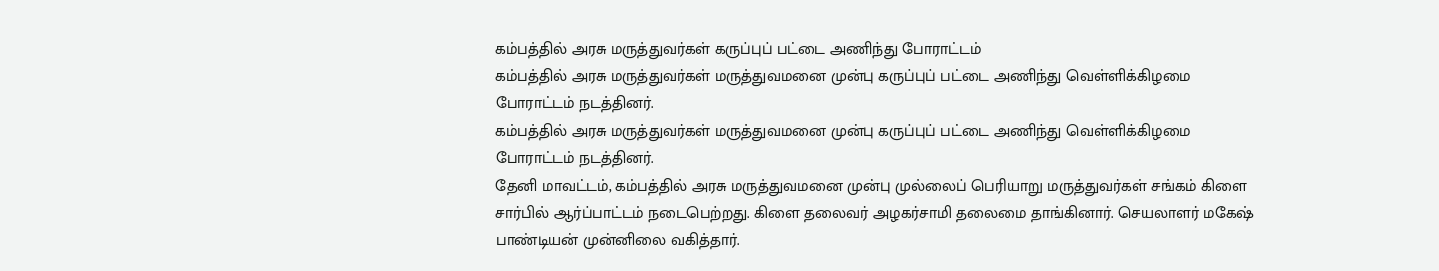கம்பத்தில் அரசு மருத்துவர்கள் கருப்புப் பட்டை அணிந்து போராட்டம்
கம்பத்தில் அரசு மருத்துவர்கள் மருத்துவமனை முன்பு கருப்புப் பட்டை அணிந்து வெள்ளிக்கிழமை போராட்டம் நடத்தினர்.
கம்பத்தில் அரசு மருத்துவர்கள் மருத்துவமனை முன்பு கருப்புப் பட்டை அணிந்து வெள்ளிக்கிழமை போராட்டம் நடத்தினர்.
தேனி மாவட்டம், கம்பத்தில் அரசு மருத்துவமனை முன்பு முல்லைப் பெரியாறு மருத்துவர்கள் சங்கம் கிளை சார்பில் ஆர்ப்பாட்டம் நடைபெற்றது. கிளை தலைவர் அழகர்சாமி தலைமை தாங்கினார். செயலாளர் மகேஷ் பாண்டியன் முன்னிலை வகித்தார்.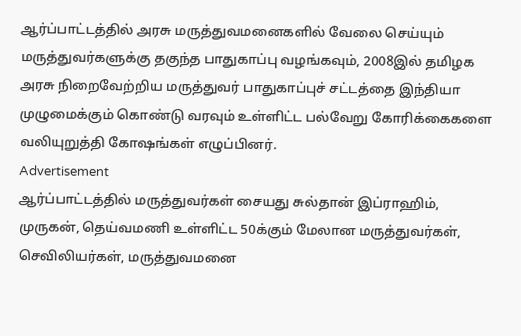ஆர்ப்பாட்டத்தில் அரசு மருத்துவமனைகளில் வேலை செய்யும் மருத்துவர்களுக்கு தகுந்த பாதுகாப்பு வழங்கவும், 2008இல் தமிழக அரசு நிறைவேற்றிய மருத்துவர் பாதுகாப்புச் சட்டத்தை இந்தியா முழுமைக்கும் கொண்டு வரவும் உள்ளிட்ட பல்வேறு கோரிக்கைகளை வலியுறுத்தி கோஷங்கள் எழுப்பினர்.
Advertisement
ஆர்ப்பாட்டத்தில் மருத்துவர்கள் சையது சுல்தான் இப்ராஹிம், முருகன், தெய்வமணி உள்ளிட்ட 50க்கும் மேலான மருத்துவர்கள், செவிலியர்கள், மருத்துவமனை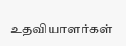உதவியாளர்கள்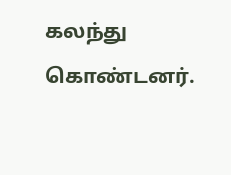கலந்து கொண்டனர்.